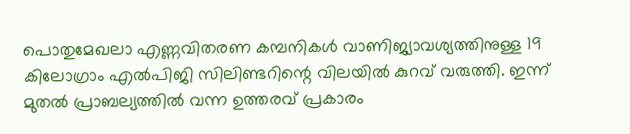പൊതുമേഖലാ എണ്ണവിതരണ കമ്പനികൾ വാണിജ്യാവശ്യത്തിനുള്ള 19 കിലോഗ്രാം എൽപിജി സിലിണ്ടറിന്റെ വിലയിൽ കുറവ് വരുത്തി. ഇന്ന് മുതൽ പ്രാബല്യത്തിൽ വന്ന ഉത്തരവ് പ്രകാരം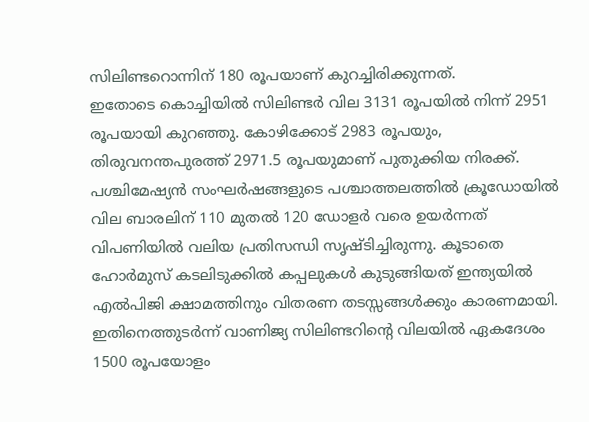സിലിണ്ടറൊന്നിന് 180 രൂപയാണ് കുറച്ചിരിക്കുന്നത്.
ഇതോടെ കൊച്ചിയിൽ സിലിണ്ടർ വില 3131 രൂപയിൽ നിന്ന് 2951 രൂപയായി കുറഞ്ഞു. കോഴിക്കോട് 2983 രൂപയും, തിരുവനന്തപുരത്ത് 2971.5 രൂപയുമാണ് പുതുക്കിയ നിരക്ക്.
പശ്ചിമേഷ്യൻ സംഘർഷങ്ങളുടെ പശ്ചാത്തലത്തിൽ ക്രൂഡോയിൽ വില ബാരലിന് 110 മുതൽ 120 ഡോളർ വരെ ഉയർന്നത് വിപണിയിൽ വലിയ പ്രതിസന്ധി സൃഷ്ടിച്ചിരുന്നു. കൂടാതെ ഹോർമുസ് കടലിടുക്കിൽ കപ്പലുകൾ കുടുങ്ങിയത് ഇന്ത്യയിൽ എൽപിജി ക്ഷാമത്തിനും വിതരണ തടസ്സങ്ങൾക്കും കാരണമായി.
ഇതിനെത്തുടർന്ന് വാണിജ്യ സിലിണ്ടറിന്റെ വിലയിൽ ഏകദേശം 1500 രൂപയോളം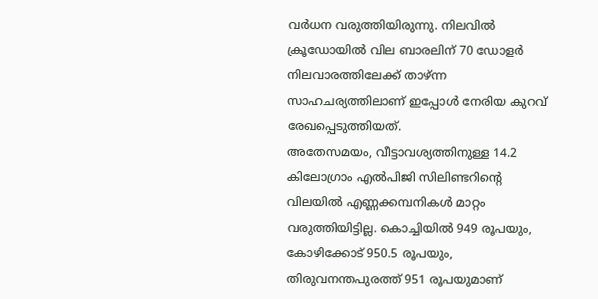വർധന വരുത്തിയിരുന്നു. നിലവിൽ ക്രൂഡോയിൽ വില ബാരലിന് 70 ഡോളർ നിലവാരത്തിലേക്ക് താഴ്ന്ന സാഹചര്യത്തിലാണ് ഇപ്പോൾ നേരിയ കുറവ് രേഖപ്പെടുത്തിയത്.
അതേസമയം, വീട്ടാവശ്യത്തിനുള്ള 14.2 കിലോഗ്രാം എൽപിജി സിലിണ്ടറിന്റെ വിലയിൽ എണ്ണക്കമ്പനികൾ മാറ്റം വരുത്തിയിട്ടില്ല. കൊച്ചിയിൽ 949 രൂപയും, കോഴിക്കോട് 950.5 രൂപയും, തിരുവനന്തപുരത്ത് 951 രൂപയുമാണ്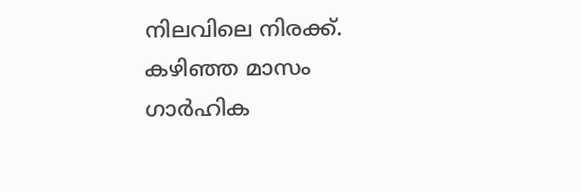നിലവിലെ നിരക്ക്.
കഴിഞ്ഞ മാസം ഗാർഹിക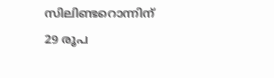സിലിണ്ടറൊന്നിന് 29 രൂപ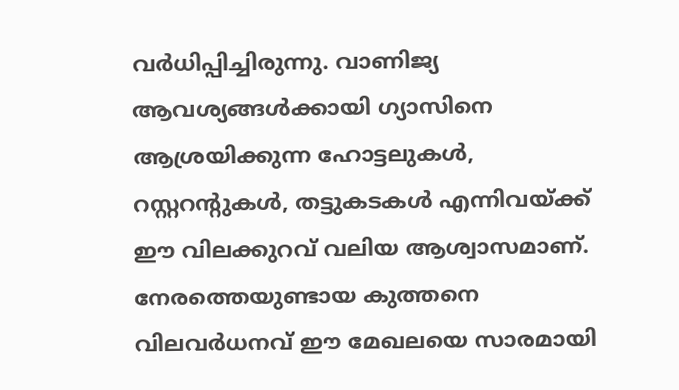വർധിപ്പിച്ചിരുന്നു. വാണിജ്യ ആവശ്യങ്ങൾക്കായി ഗ്യാസിനെ ആശ്രയിക്കുന്ന ഹോട്ടലുകൾ, റസ്റ്ററന്റുകൾ, തട്ടുകടകൾ എന്നിവയ്ക്ക് ഈ വിലക്കുറവ് വലിയ ആശ്വാസമാണ്.
നേരത്തെയുണ്ടായ കുത്തനെ വിലവർധനവ് ഈ മേഖലയെ സാരമായി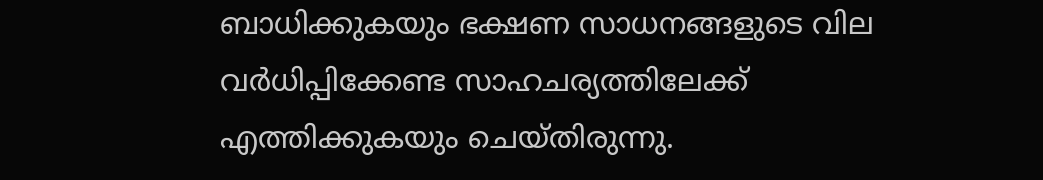ബാധിക്കുകയും ഭക്ഷണ സാധനങ്ങളുടെ വില വർധിപ്പിക്കേണ്ട സാഹചര്യത്തിലേക്ക് എത്തിക്കുകയും ചെയ്തിരുന്നു.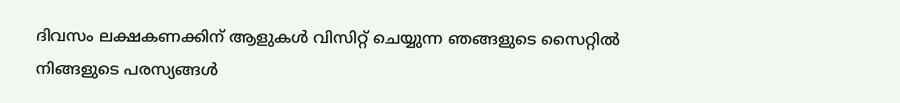ദിവസം ലക്ഷകണക്കിന് ആളുകൾ വിസിറ്റ് ചെയ്യുന്ന ഞങ്ങളുടെ സൈറ്റിൽ നിങ്ങളുടെ പരസ്യങ്ങൾ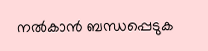നൽകാൻ ബന്ധപ്പെടുക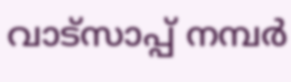വാട്സാപ്പ് നമ്പർ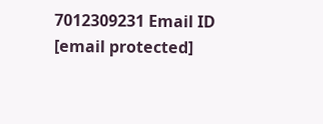7012309231 Email ID [email protected]